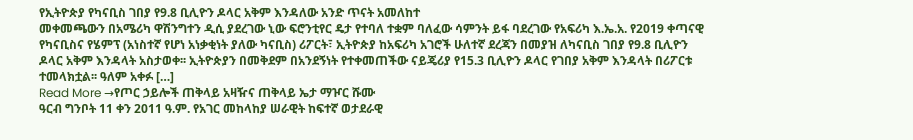የኢትዮጵያ የካናቢስ ገበያ የ9.8 ቢሊዮን ዶላር አቅም እንዳለው አንድ ጥናት አመለከተ
መቀመጫውን በአሜሪካ ዋሽንግተን ዲሲ ያደረገው ኒው ፍሮንቲየር ዴታ የተባለ ተቋም ባለፈው ሳምንት ይፋ ባደረገው የአፍሪካ እ.ኤ.አ. የ2019 ቀጣናዊ የካናቢስና የሄምፕ (አነስተኛ የሆነ አነቃቂነት ያለው ካናቢስ) ሪፖርት፣ ኢትዮጵያ ከአፍሪካ አገሮች ሁለተኛ ደረጃን በመያዝ ለካናቢስ ገበያ የ9.8 ቢሊዮን ዶላር አቅም እንዳላት አስታወቀ፡፡ ኢትዮጵያን በመቅደም በአንደኝነት የተቀመጠችው ናይጄሪያ የ15.3 ቢሊዮን ዶላር የገበያ አቅም እንዳላት በሪፖርቱ ተመላክቷል፡፡ ዓለም አቀፉ […]
Read More →የጦር ኃይሎች ጠቅላይ አዛዥና ጠቅላይ ኤታ ማዦር ሹሙ
ዓርብ ግንቦት 11 ቀን 2011 ዓ.ም. የአገር መከላከያ ሠራዊት ከፍተኛ ወታደራዊ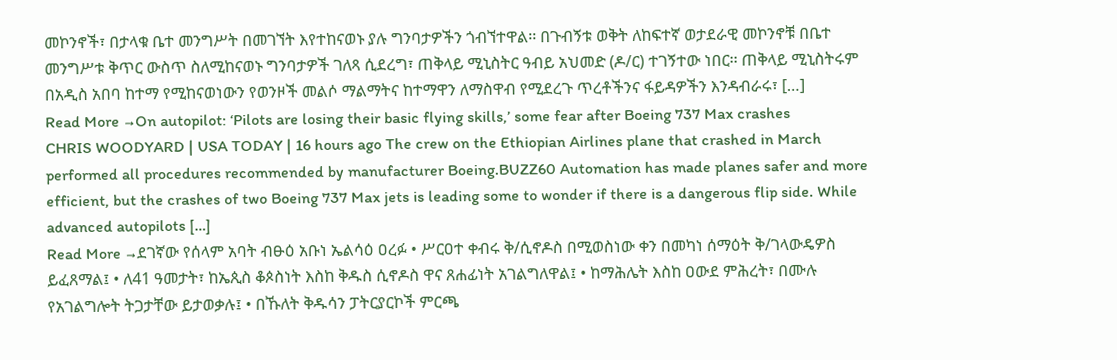መኮንኖች፣ በታላቁ ቤተ መንግሥት በመገኘት እየተከናወኑ ያሉ ግንባታዎችን ጎብኘተዋል፡፡ በጉብኝቱ ወቅት ለከፍተኛ ወታደራዊ መኮንኖቹ በቤተ መንግሥቱ ቅጥር ውስጥ ስለሚከናወኑ ግንባታዎች ገለጻ ሲደረግ፣ ጠቅላይ ሚኒስትር ዓብይ አህመድ (ዶ/ር) ተገኝተው ነበር፡፡ ጠቅላይ ሚኒስትሩም በአዲስ አበባ ከተማ የሚከናወነውን የወንዞች መልሶ ማልማትና ከተማዋን ለማስዋብ የሚደረጉ ጥረቶችንና ፋይዳዎችን እንዳብራሩ፣ […]
Read More →On autopilot: ‘Pilots are losing their basic flying skills,’ some fear after Boeing 737 Max crashes
CHRIS WOODYARD | USA TODAY | 16 hours ago The crew on the Ethiopian Airlines plane that crashed in March performed all procedures recommended by manufacturer Boeing.BUZZ60 Automation has made planes safer and more efficient, but the crashes of two Boeing 737 Max jets is leading some to wonder if there is a dangerous flip side. While advanced autopilots […]
Read More →ደገኛው የሰላም አባት ብፁዕ አቡነ ኤልሳዕ ዐረፉ • ሥርዐተ ቀብሩ ቅ/ሲኖዶስ በሚወስነው ቀን በመካነ ሰማዕት ቅ/ገላውዴዎስ ይፈጸማል፤ • ለ41 ዓመታት፣ ከኤጲስ ቆጶስነት እስከ ቅዱስ ሲኖዶስ ዋና ጸሐፊነት አገልግለዋል፤ • ከማሕሌት እስከ ዐውደ ምሕረት፣ በሙሉ የአገልግሎት ትጋታቸው ይታወቃሉ፤ • በኹለት ቅዱሳን ፓትርያርኮች ምርጫ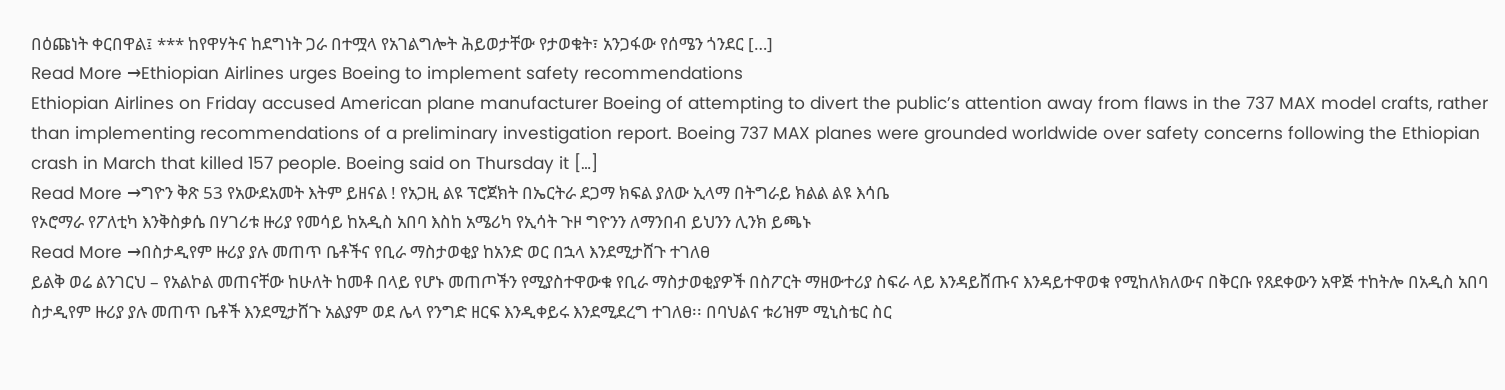በዕጩነት ቀርበዋል፤ *** ከየዋሃትና ከደግነት ጋራ በተሟላ የአገልግሎት ሕይወታቸው የታወቁት፣ አንጋፋው የሰሜን ጎንደር […]
Read More →Ethiopian Airlines urges Boeing to implement safety recommendations
Ethiopian Airlines on Friday accused American plane manufacturer Boeing of attempting to divert the public’s attention away from flaws in the 737 MAX model crafts, rather than implementing recommendations of a preliminary investigation report. Boeing 737 MAX planes were grounded worldwide over safety concerns following the Ethiopian crash in March that killed 157 people. Boeing said on Thursday it […]
Read More →ግዮን ቅጽ 53 የአውደአመት እትም ይዘናል ! የአጋዚ ልዩ ፕሮጀክት በኤርትራ ደጋማ ክፍል ያለው ኢላማ በትግራይ ክልል ልዩ እሳቤ
የኦሮማራ የፖለቲካ እንቅስቃሴ በሃገሪቱ ዙሪያ የመሳይ ከአዲስ አበባ እስከ አሜሪካ የኢሳት ጉዞ ግዮንን ለማንበብ ይህንን ሊንክ ይጫኑ
Read More →በስታዲየም ዙሪያ ያሉ መጠጥ ቤቶችና የቢራ ማስታወቂያ ከአንድ ወር በኋላ እንደሚታሸጉ ተገለፀ
ይልቅ ወሬ ልንገርህ – የአልኮል መጠናቸው ከሁለት ከመቶ በላይ የሆኑ መጠጦችን የሚያስተዋውቁ የቢራ ማስታወቂያዎች በስፖርት ማዘውተሪያ ስፍራ ላይ እንዳይሸጡና እንዳይተዋወቁ የሚከለክለውና በቅርቡ የጸደቀውን አዋጅ ተከትሎ በአዲስ አበባ ስታዲየም ዙሪያ ያሉ መጠጥ ቤቶች እንደሚታሸጉ አልያም ወደ ሌላ የንግድ ዘርፍ እንዲቀይሩ እንደሚደረግ ተገለፀ፡፡ በባህልና ቱሪዝም ሚኒስቴር ስር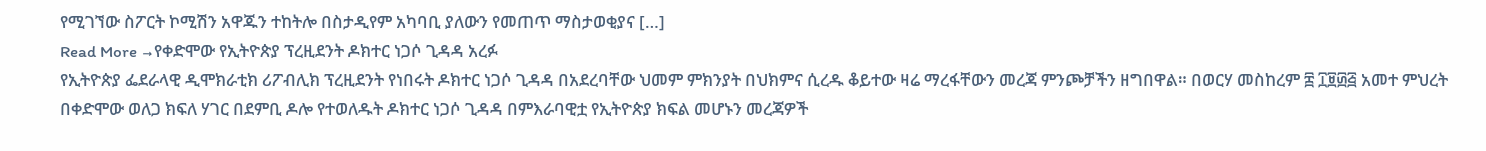የሚገኘው ስፖርት ኮሚሽን አዋጁን ተከትሎ በስታዲየም አካባቢ ያለውን የመጠጥ ማስታወቂያና […]
Read More →የቀድሞው የኢትዮጵያ ፕረዚደንት ዶክተር ነጋሶ ጊዳዳ አረፉ
የኢትዮጵያ ፌደራላዊ ዲሞክራቲክ ሪፖብሊክ ፕረዚደንት የነበሩት ዶክተር ነጋሶ ጊዳዳ በአደረባቸው ህመም ምክንያት በህክምና ሲረዱ ቆይተው ዛሬ ማረፋቸውን መረጃ ምንጮቻችን ዘግበዋል። በወርሃ መስከረም ፰ ፲፱፴፭ አመተ ምህረት በቀድሞው ወለጋ ክፍለ ሃገር በደምቢ ዶሎ የተወለዱት ዶክተር ነጋሶ ጊዳዳ በምእራባዊቷ የኢትዮጵያ ክፍል መሆኑን መረጃዎች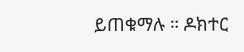ይጠቁማሉ ። ዶክተር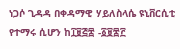ነጋሶ ጊዳዳ በቀዳማዊ ሃይለስላሴ ዩኒቨርሲቲ የተማሩ ሲሆን ከ፲፱፭፰ -፩፱፷፫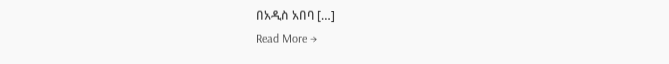በአዲስ አበባ […]
Read More →